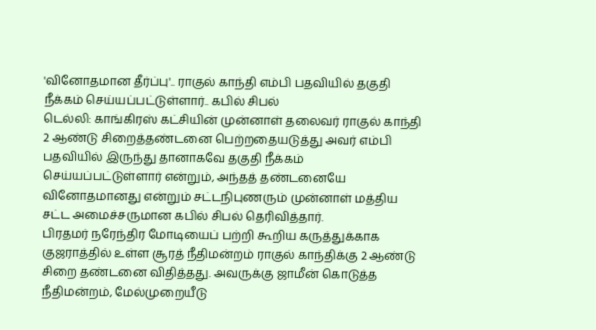'வினோதமான தீர்ப்பு'.. ராகுல் காந்தி எம்பி பதவியில் தகுதி நீக்கம் செய்யப்பட்டுள்ளார்.. கபில் சிபல்
டெல்லி: காங்கிரஸ் கட்சியின் முன்னாள் தலைவர் ராகுல் காந்தி 2 ஆண்டு சிறைத்தண்டனை பெற்றதையடுத்து அவர் எம்பி பதவியில் இருந்து தானாகவே தகுதி நீக்கம் செய்யப்பட்டுள்ளார் என்றும், அந்தத் தண்டனையே வினோதமானது என்றும் சட்டநிபுணரும் முன்னாள் மத்திய சட்ட அமைச்சருமான கபில் சிபல் தெரிவித்தார்.
பிரதமர் நரேந்திர மோடியைப் பற்றி கூறிய கருத்துக்காக குஜராத்தில் உள்ள சூரத் நீதிமன்றம் ராகுல் காந்திக்கு 2 ஆண்டு சிறை தண்டனை விதித்தது. அவருக்கு ஜாமீன் கொடுத்த நீதிமன்றம், மேல்முறையீடு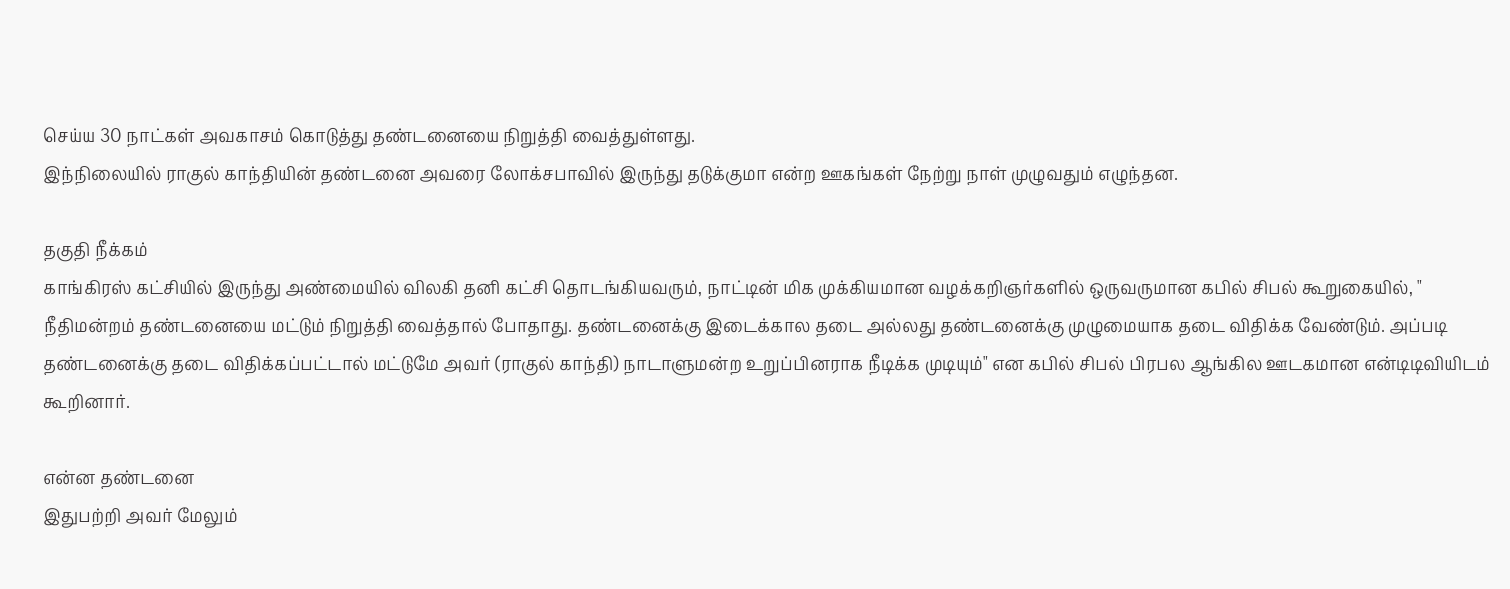செய்ய 30 நாட்கள் அவகாசம் கொடுத்து தண்டனையை நிறுத்தி வைத்துள்ளது.
இந்நிலையில் ராகுல் காந்தியின் தண்டனை அவரை லோக்சபாவில் இருந்து தடுக்குமா என்ற ஊகங்கள் நேற்று நாள் முழுவதும் எழுந்தன.

தகுதி நீக்கம்
காங்கிரஸ் கட்சியில் இருந்து அண்மையில் விலகி தனி கட்சி தொடங்கியவரும், நாட்டின் மிக முக்கியமான வழக்கறிஞர்களில் ஒருவருமான கபில் சிபல் கூறுகையில், " நீதிமன்றம் தண்டனையை மட்டும் நிறுத்தி வைத்தால் போதாது. தண்டனைக்கு இடைக்கால தடை அல்லது தண்டனைக்கு முழுமையாக தடை விதிக்க வேண்டும். அப்படி தண்டனைக்கு தடை விதிக்கப்பட்டால் மட்டுமே அவர் (ராகுல் காந்தி) நாடாளுமன்ற உறுப்பினராக நீடிக்க முடியும்" என கபில் சிபல் பிரபல ஆங்கில ஊடகமான என்டிடிவியிடம் கூறினார்.

என்ன தண்டனை
இதுபற்றி அவர் மேலும்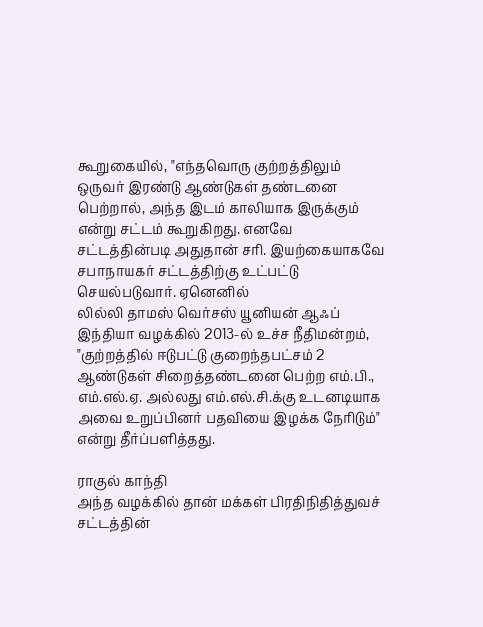கூறுகையில், "எந்தவொரு குற்றத்திலும் ஒருவர் இரண்டு ஆண்டுகள் தண்டனை பெற்றால், அந்த இடம் காலியாக இருக்கும் என்று சட்டம் கூறுகிறது. எனவே சட்டத்தின்படி அதுதான் சரி. இயற்கையாகவே சபாநாயகர் சட்டத்திற்கு உட்பட்டு செயல்படுவார். ஏனெனில்
லில்லி தாமஸ் வெர்சஸ் யூனியன் ஆஃப் இந்தியா வழக்கில் 2013-ல் உச்ச நீதிமன்றம், "குற்றத்தில் ஈடுபட்டு குறைந்தபட்சம் 2 ஆண்டுகள் சிறைத்தண்டனை பெற்ற எம்.பி., எம்.எல்.ஏ. அல்லது எம்.எல்.சி.க்கு உடனடியாக அவை உறுப்பினர் பதவியை இழக்க நேரிடும்" என்று தீர்ப்பளித்தது.

ராகுல் காந்தி
அந்த வழக்கில் தான் மக்கள் பிரதிநிதித்துவச் சட்டத்தின்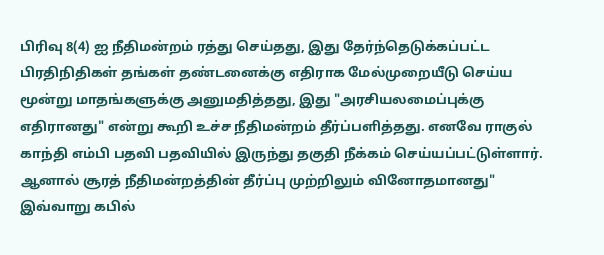பிரிவு 8(4) ஐ நீதிமன்றம் ரத்து செய்தது, இது தேர்ந்தெடுக்கப்பட்ட பிரதிநிதிகள் தங்கள் தண்டனைக்கு எதிராக மேல்முறையீடு செய்ய மூன்று மாதங்களுக்கு அனுமதித்தது, இது "அரசியலமைப்புக்கு எதிரானது" என்று கூறி உச்ச நீதிமன்றம் தீர்ப்பளித்தது. எனவே ராகுல் காந்தி எம்பி பதவி பதவியில் இருந்து தகுதி நீக்கம் செய்யப்பட்டுள்ளார். ஆனால் சூரத் நீதிமன்றத்தின் தீர்ப்பு முற்றிலும் வினோதமானது" இவ்வாறு கபில்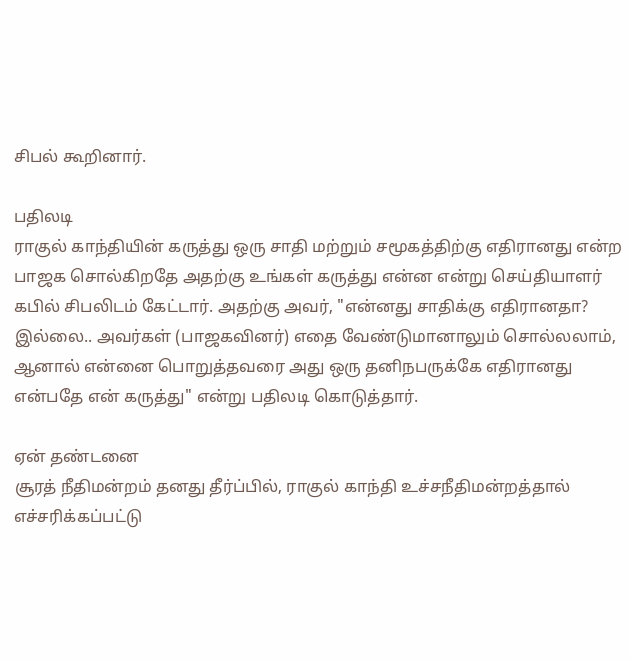சிபல் கூறினார்.

பதிலடி
ராகுல் காந்தியின் கருத்து ஒரு சாதி மற்றும் சமூகத்திற்கு எதிரானது என்ற பாஜக சொல்கிறதே அதற்கு உங்கள் கருத்து என்ன என்று செய்தியாளர் கபில் சிபலிடம் கேட்டார். அதற்கு அவர், "என்னது சாதிக்கு எதிரானதா? இல்லை.. அவர்கள் (பாஜகவினர்) எதை வேண்டுமானாலும் சொல்லலாம், ஆனால் என்னை பொறுத்தவரை அது ஒரு தனிநபருக்கே எதிரானது என்பதே என் கருத்து" என்று பதிலடி கொடுத்தார்.

ஏன் தண்டனை
சூரத் நீதிமன்றம் தனது தீர்ப்பில், ராகுல் காந்தி உச்சநீதிமன்றத்தால் எச்சரிக்கப்பட்டு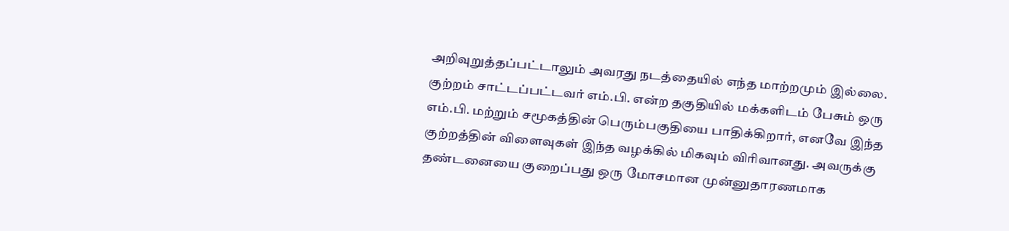அறிவுறுத்தப்பட்டாலும் அவரது நடத்தையில் எந்த மாற்றமும் இல்லை. குற்றம் சாட்டப்பட்டவர் எம்.பி. என்ற தகுதியில் மக்களிடம் பேசும் ஒரு எம்.பி. மற்றும் சமூகத்தின் பெரும்பகுதியை பாதிக்கிறார், எனவே இந்த குற்றத்தின் விளைவுகள் இந்த வழக்கில் மிகவும் விரிவானது. அவருக்கு தண்டனையை குறைப்பது ஒரு மோசமான முன்னுதாரணமாக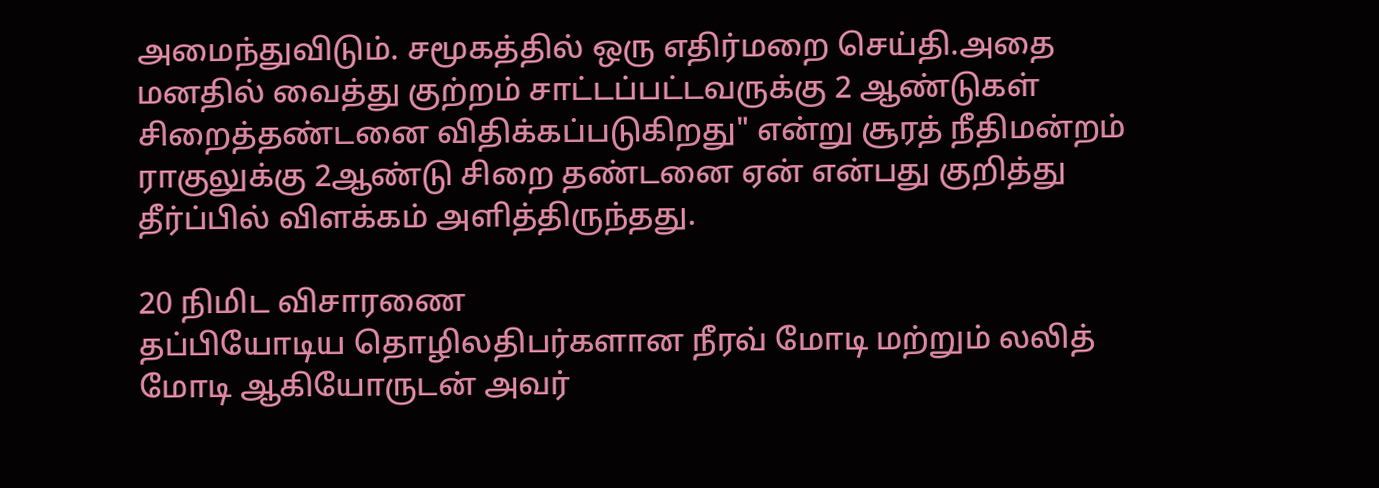அமைந்துவிடும். சமூகத்தில் ஒரு எதிர்மறை செய்தி.அதை மனதில் வைத்து குற்றம் சாட்டப்பட்டவருக்கு 2 ஆண்டுகள் சிறைத்தண்டனை விதிக்கப்படுகிறது" என்று சூரத் நீதிமன்றம் ராகுலுக்கு 2ஆண்டு சிறை தண்டனை ஏன் என்பது குறித்து தீர்ப்பில் விளக்கம் அளித்திருந்தது.

20 நிமிட விசாரணை
தப்பியோடிய தொழிலதிபர்களான நீரவ் மோடி மற்றும் லலித் மோடி ஆகியோருடன் அவர்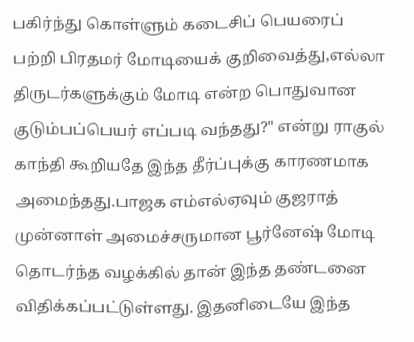பகிர்ந்து கொள்ளும் கடைசிப் பெயரைப் பற்றி பிரதமர் மோடியைக் குறிவைத்து,எல்லா திருடர்களுக்கும் மோடி என்ற பொதுவான குடும்பப்பெயர் எப்படி வந்தது?" என்று ராகுல் காந்தி கூறியதே இந்த தீர்ப்புக்கு காரணமாக அமைந்தது.பாஜக எம்எல்ஏவும் குஜராத் முன்னாள் அமைச்சருமான பூர்னேஷ் மோடி தொடர்ந்த வழக்கில் தான் இந்த தண்டனை விதிக்கப்பட்டுள்ளது. இதனிடையே இந்த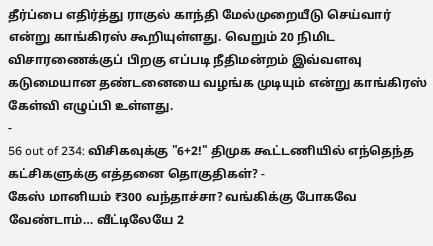தீர்ப்பை எதிர்த்து ராகுல் காந்தி மேல்முறையீடு செய்வார் என்று காங்கிரஸ் கூறியுள்ளது. வெறும் 20 நிமிட விசாரணைக்குப் பிறகு எப்படி நீதிமன்றம் இவ்வளவு கடுமையான தண்டனையை வழங்க முடியும் என்று காங்கிரஸ் கேள்வி எழுப்பி உள்ளது.
-
56 out of 234: விசிகவுக்கு "6+2!" திமுக கூட்டணியில் எந்தெந்த கட்சிகளுக்கு எத்தனை தொகுதிகள்? -
கேஸ் மானியம் ₹300 வந்தாச்சா? வங்கிக்கு போகவே வேண்டாம்… வீட்டிலேயே 2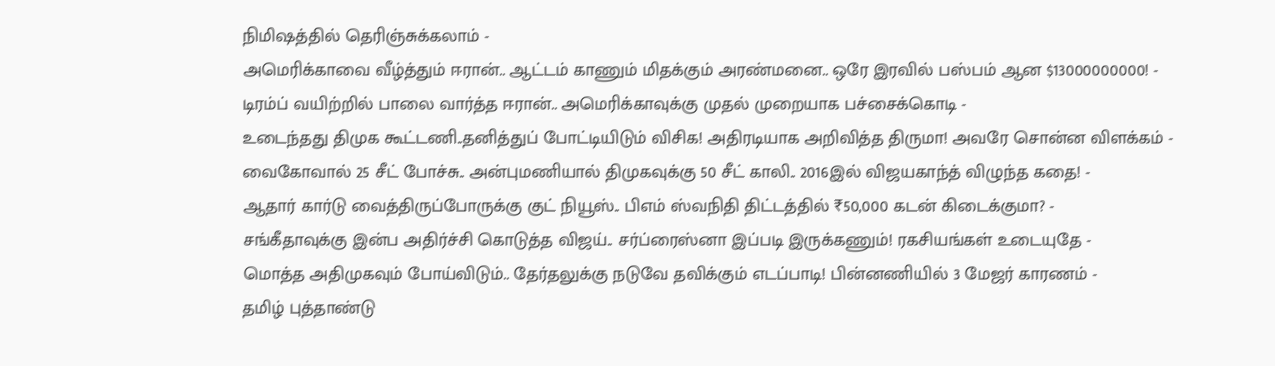நிமிஷத்தில் தெரிஞ்சுக்கலாம் -
அமெரிக்காவை வீழ்த்தும் ஈரான்.. ஆட்டம் காணும் மிதக்கும் அரண்மனை.. ஒரே இரவில் பஸ்பம் ஆன $13000000000! -
டிரம்ப் வயிற்றில் பாலை வார்த்த ஈரான்.. அமெரிக்காவுக்கு முதல் முறையாக பச்சைக்கொடி -
உடைந்தது திமுக கூட்டணி..தனித்துப் போட்டியிடும் விசிக! அதிரடியாக அறிவித்த திருமா! அவரே சொன்ன விளக்கம் -
வைகோவால் 25 சீட் போச்சு.. அன்புமணியால் திமுகவுக்கு 50 சீட் காலி.. 2016இல் விஜயகாந்த் விழுந்த கதை! -
ஆதார் கார்டு வைத்திருப்போருக்கு குட் நியூஸ்.. பிஎம் ஸ்வநிதி திட்டத்தில் ₹50,000 கடன் கிடைக்குமா? -
சங்கீதாவுக்கு இன்ப அதிர்ச்சி கொடுத்த விஜய்.. சர்ப்ரைஸ்னா இப்படி இருக்கணும்! ரகசியங்கள் உடையுதே -
மொத்த அதிமுகவும் போய்விடும்.. தேர்தலுக்கு நடுவே தவிக்கும் எடப்பாடி! பின்னணியில் 3 மேஜர் காரணம் -
தமிழ் புத்தாண்டு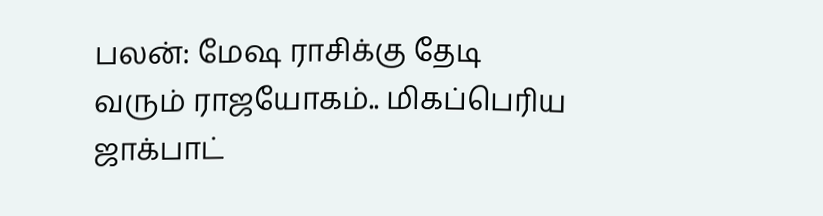பலன்: மேஷ ராசிக்கு தேடி வரும் ராஜயோகம்.. மிகப்பெரிய ஜாக்பாட்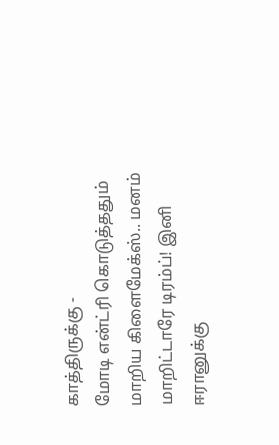காத்திருக்கு -
மோடி என்ட்ரி கொடுத்ததும் மாறிய கிளைமேக்ஸ்.. மனம் மாறிட்டாரே டிரம்ப்! இனி ஈரானுக்கு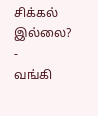சிக்கல் இல்லை? -
வங்கி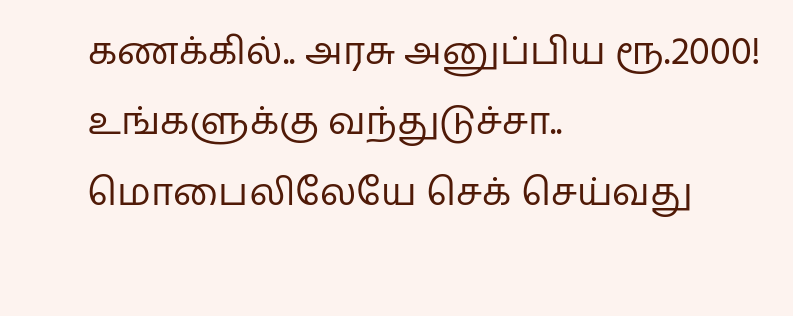கணக்கில்.. அரசு அனுப்பிய ரூ.2000! உங்களுக்கு வந்துடுச்சா.. மொபைலிலேயே செக் செய்வது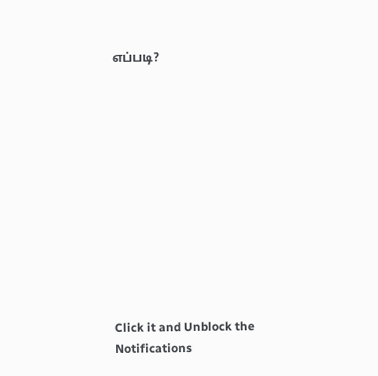எப்படி?












Click it and Unblock the Notifications